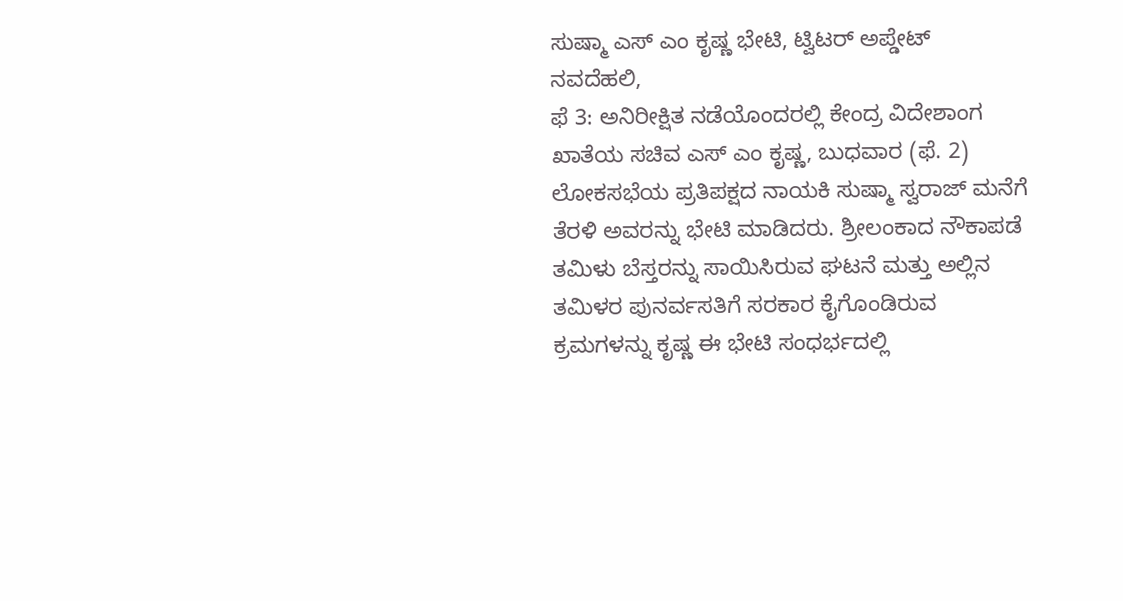ಸುಷ್ಮಾ ಎಸ್ ಎಂ ಕೃಷ್ಣ ಭೇಟಿ, ಟ್ವಿಟರ್ ಅಪ್ಡೇಟ್
ನವದೆಹಲಿ,
ಫೆ 3: ಅನಿರೀಕ್ಷಿತ ನಡೆಯೊಂದರಲ್ಲಿ ಕೇಂದ್ರ ವಿದೇಶಾಂಗ ಖಾತೆಯ ಸಚಿವ ಎಸ್ ಎಂ ಕೃಷ್ಣ, ಬುಧವಾರ (ಫೆ. 2) ಲೋಕಸಭೆಯ ಪ್ರತಿಪಕ್ಷದ ನಾಯಕಿ ಸುಷ್ಮಾ ಸ್ವರಾಜ್ ಮನೆಗೆ ತೆರಳಿ ಅವರನ್ನು ಭೇಟಿ ಮಾಡಿದರು. ಶ್ರೀಲಂಕಾದ ನೌಕಾಪಡೆ ತಮಿಳು ಬೆಸ್ತರನ್ನು ಸಾಯಿಸಿರುವ ಘಟನೆ ಮತ್ತು ಅಲ್ಲಿನ ತಮಿಳರ ಪುನರ್ವಸತಿಗೆ ಸರಕಾರ ಕೈಗೊಂಡಿರುವ ಕ್ರಮಗಳನ್ನು ಕೃಷ್ಣ ಈ ಭೇಟಿ ಸಂಧರ್ಭದಲ್ಲಿ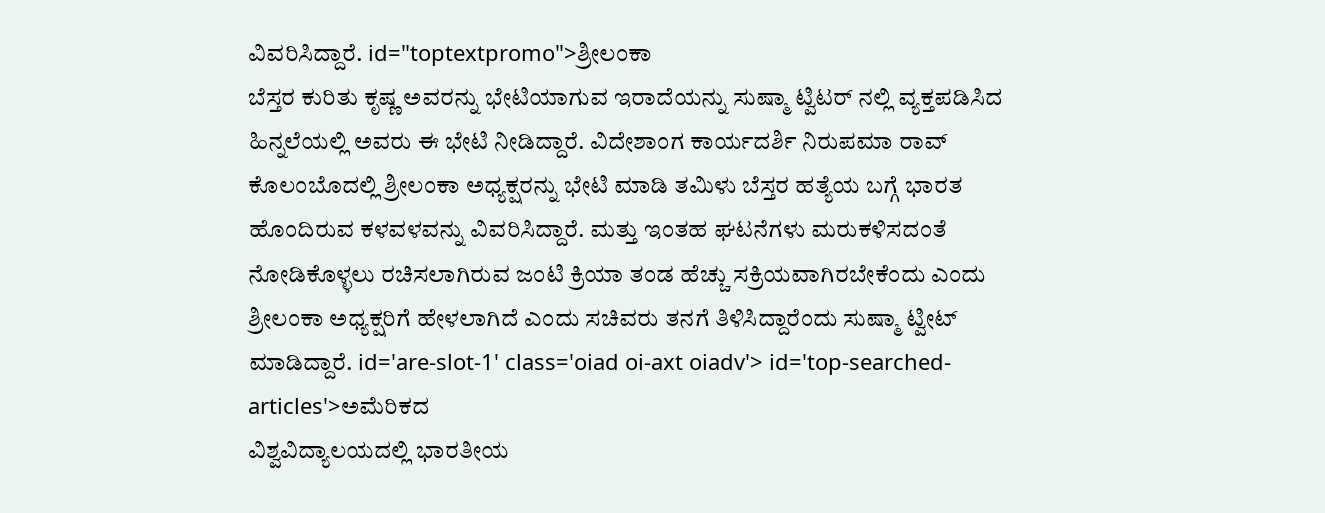ವಿವರಿಸಿದ್ದಾರೆ. id="toptextpromo">ಶ್ರೀಲಂಕಾ
ಬೆಸ್ತರ ಕುರಿತು ಕೃಷ್ಣ ಅವರನ್ನು ಭೇಟಿಯಾಗುವ ಇರಾದೆಯನ್ನು ಸುಷ್ಮಾ ಟ್ವಿಟರ್ ನಲ್ಲಿ ವ್ಯಕ್ತಪಡಿಸಿದ ಹಿನ್ನಲೆಯಲ್ಲಿ ಅವರು ಈ ಭೇಟಿ ನೀಡಿದ್ದಾರೆ. ವಿದೇಶಾಂಗ ಕಾರ್ಯದರ್ಶಿ ನಿರುಪಮಾ ರಾವ್ ಕೊಲಂಬೊದಲ್ಲಿ ಶ್ರೀಲಂಕಾ ಅಧ್ಯಕ್ಷರನ್ನು ಭೇಟಿ ಮಾಡಿ ತಮಿಳು ಬೆಸ್ತರ ಹತ್ಯೆಯ ಬಗ್ಗೆ ಭಾರತ ಹೊಂದಿರುವ ಕಳವಳವನ್ನು ವಿವರಿಸಿದ್ದಾರೆ. ಮತ್ತು ಇಂತಹ ಘಟನೆಗಳು ಮರುಕಳಿಸದಂತೆ ನೋಡಿಕೊಳ್ಳಲು ರಚಿಸಲಾಗಿರುವ ಜಂಟಿ ಕ್ರಿಯಾ ತಂಡ ಹೆಚ್ಚು ಸಕ್ರಿಯವಾಗಿರಬೇಕೆಂದು ಎಂದು ಶ್ರೀಲಂಕಾ ಅಧ್ಯಕ್ಷರಿಗೆ ಹೇಳಲಾಗಿದೆ ಎಂದು ಸಚಿವರು ತನಗೆ ತಿಳಿಸಿದ್ದಾರೆಂದು ಸುಷ್ಮಾ ಟ್ವೀಟ್ ಮಾಡಿದ್ದಾರೆ. id='are-slot-1' class='oiad oi-axt oiadv'> id='top-searched-articles'>ಅಮೆರಿಕದ
ವಿಶ್ವವಿದ್ಯಾಲಯದಲ್ಲಿ ಭಾರತೀಯ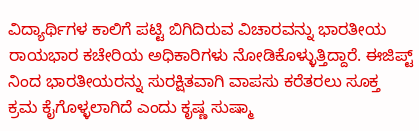ವಿದ್ಯಾರ್ಥಿಗಳ ಕಾಲಿಗೆ ಪಟ್ಟಿ ಬಿಗಿದಿರುವ ವಿಚಾರವನ್ನು ಭಾರತೀಯ ರಾಯಭಾರ ಕಚೇರಿಯ ಅಧಿಕಾರಿಗಳು ನೋಡಿಕೊಳ್ಳುತ್ತಿದ್ದಾರೆ. ಈಜಿಪ್ಟ್ ನಿಂದ ಭಾರತೀಯರನ್ನು ಸುರಕ್ಷಿತವಾಗಿ ವಾಪಸು ಕರೆತರಲು ಸೂಕ್ತ ಕ್ರಮ ಕೈಗೊಳ್ಳಲಾಗಿದೆ ಎಂದು ಕೃಷ್ಣ ಸುಷ್ಮಾ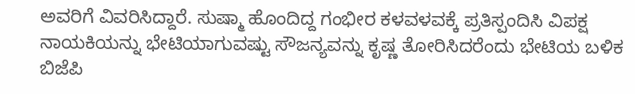ಅವರಿಗೆ ವಿವರಿಸಿದ್ದಾರೆ. ಸುಷ್ಮಾ ಹೊಂದಿದ್ದ ಗಂಭೀರ ಕಳವಳವಕ್ಕೆ ಪ್ರತಿಸ್ಪಂದಿಸಿ ವಿಪಕ್ಷ ನಾಯಕಿಯನ್ನು ಭೇಟಿಯಾಗುವಷ್ಟು ಸೌಜನ್ಯವನ್ನು ಕೃಷ್ಣ ತೋರಿಸಿದರೆಂದು ಭೇಟಿಯ ಬಳಿಕ ಬಿಜೆಪಿ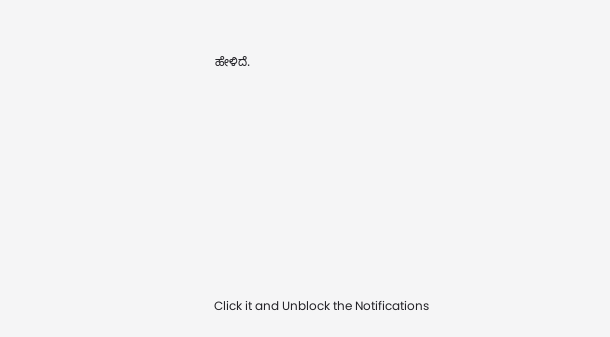ಹೇಳಿದೆ.











Click it and Unblock the Notifications